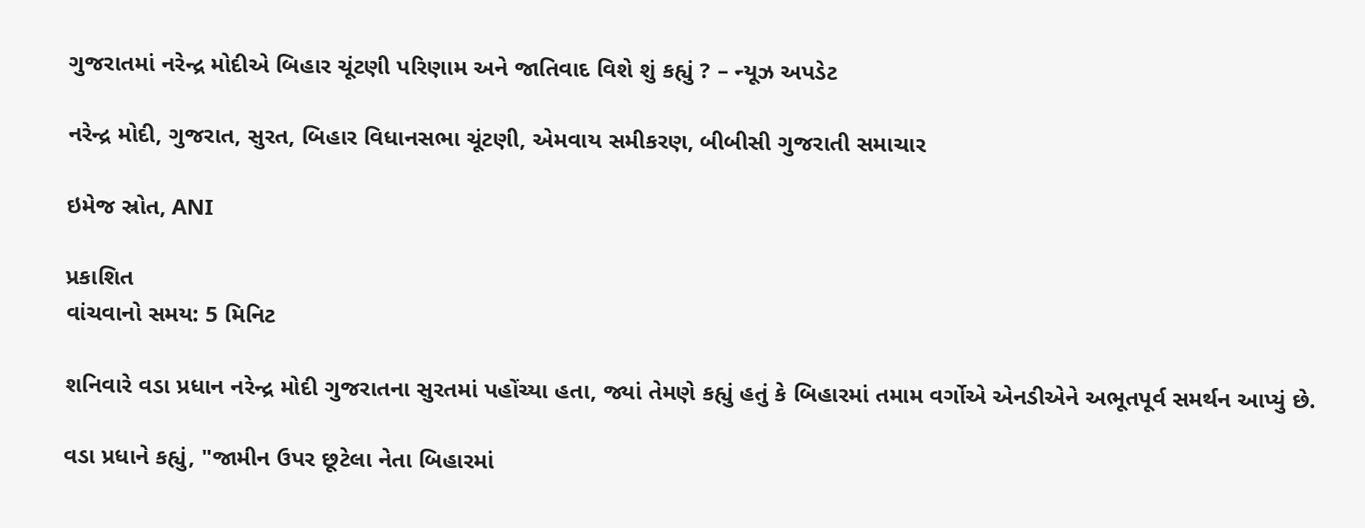ગુજરાતમાં નરેન્દ્ર મોદીએ બિહાર ચૂંટણી પરિણામ અને જાતિવાદ વિશે શું કહ્યું ? – ન્યૂઝ અપડેટ

નરેન્દ્ર મોદી, ગુજરાત, સુરત, બિહાર વિધાનસભા ચૂંટણી, એમવાય સમીકરણ, બીબીસી ગુજરાતી સમાચાર

ઇમેજ સ્રોત, ANI

પ્રકાશિત
વાંચવાનો સમય: 5 મિનિટ

શનિવારે વડા પ્રધાન નરેન્દ્ર મોદી ગુજરાતના સુરતમાં પહોંચ્યા હતા, જ્યાં તેમણે કહ્યું હતું કે બિહારમાં તમામ વર્ગોએ એનડીએને અભૂતપૂર્વ સમર્થન આપ્યું છે.

વડા પ્રધાને કહ્યું, "જામીન ઉપર છૂટેલા નેતા બિહારમાં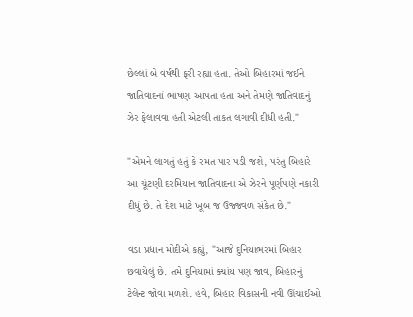છેલ્લાં બે વર્ષથી ફરી રહ્યા હતા. તેઓ બિહારમાં જઈને જાતિવાદનાં ભાષણ આપતા હતા અને તેમણે જાતિવાદનું ઝેર ફેલાવવા હતી એટલી તાકત લગાવી દીધી હતી."

"એમને લાગતું હતું કે રમત પાર પડી જશે, પરંતુ બિહારે આ ચૂંટણી દરમિયાન જાતિવાદના એ ઝેરને પૂર્ણપણે નકારી દીધું છે. તે દેશ માટે ખૂબ જ ઉજ્જવળ સંકેત છે."

વડા પ્રધાન મોદીએ કહ્યું, "આજે દુનિયાભરમાં બિહાર છવાયેલું છે. તમે દુનિયામાં ક્યાંય પણ જાવ, બિહારનું ટેલેન્ટ જોવા મળશે. હવે, બિહાર વિકાસની નવી ઊંચાઈઓ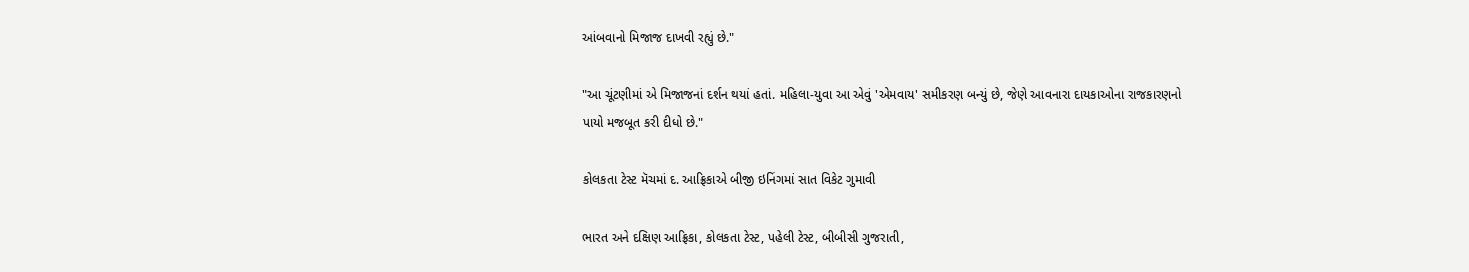આંબવાનો મિજાજ દાખવી રહ્યું છે."

"આ ચૂંટણીમાં એ મિજાજનાં દર્શન થયાં હતાં. મહિલા-યુવા આ એવું 'એમવાય' સમીકરણ બન્યું છે, જેણે આવનારા દાયકાઓના રાજકારણનો પાયો મજબૂત કરી દીધો છે."

કોલકતા ટેસ્ટ મૅચમાં દ. આફ્રિકાએ બીજી ઇનિંગમાં સાત વિકેટ ગુમાવી

ભારત અને દક્ષિણ આફ્રિકા, કોલકતા ટેસ્ટ, પહેલી ટેસ્ટ, બીબીસી ગુજરાતી,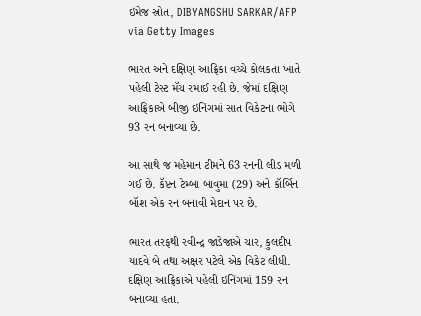ઇમેજ સ્રોત, DIBYANGSHU SARKAR/AFP via Getty Images

ભારત અને દક્ષિણ આફ્રિકા વચ્ચે કોલકતા ખાતે પહેલી ટેસ્ટ મૅચ રમાઈ રહી છે. જેમાં દક્ષિણ આફ્રિકાએ બીજી ઇનિંગમાં સાત વિકેટના ભોગે 93 રન બનાવ્યા છે.

આ સાથે જ મહેમાન ટીમને 63 રનની લીડ મળી ગઈ છે. કૅપ્ટન ટેમ્બા બાવુમા (29) અને કૉર્બિન બૉશ એક રન બનાવી મેદાન પર છે.

ભારત તરફથી રવીન્દ્ર જાડેજાએ ચાર, કુલદીપ યાદવે બે તથા અક્ષર પટેલે એક વિકેટ લીધી. દક્ષિણ આફ્રિકાએ પહેલી ઇનિંગમાં 159 રન બનાવ્યા હતા.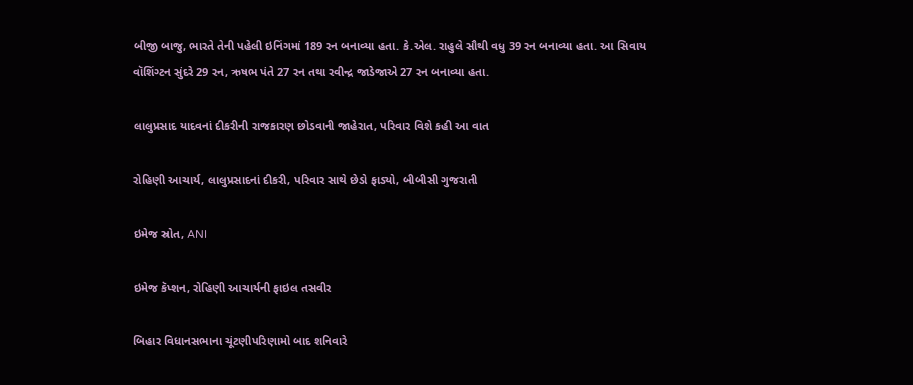બીજી બાજુ, ભારતે તેની પહેલી ઇનિંગમાં 189 રન બનાવ્યા હતા. કે.એલ. રાહુલે સૌથી વધુ 39 રન બનાવ્યા હતા. આ સિવાય વૉશિંગ્ટન સુંદરે 29 રન, ઋષભ પંતે 27 રન તથા રવીન્દ્ર જાડેજાએ 27 રન બનાવ્યા હતા.

લાલુપ્રસાદ યાદવનાં દીકરીની રાજકારણ છોડવાની જાહેરાત, પરિવાર વિશે કહી આ વાત

રોહિણી આચાર્ય, લાલુપ્રસાદનાં દીકરી, પરિવાર સાથે છેડો ફાડ્યો, બીબીસી ગુજરાતી

ઇમેજ સ્રોત, ANI

ઇમેજ કૅપ્શન, રોહિણી આચાર્યની ફાઇલ તસવીર

બિહાર વિધાનસભાના ચૂંટણીપરિણામો બાદ શનિવારે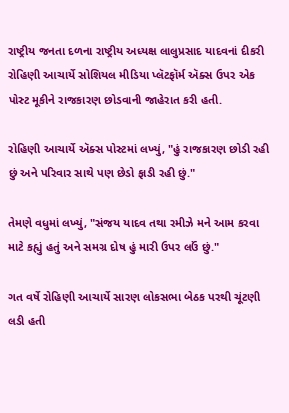રાષ્ટ્રીય જનતા દળના રાષ્ટ્રીય અધ્યક્ષ લાલુપ્રસાદ યાદવનાં દીકરી રોહિણી આચાર્યે સોશિયલ મીડિયા પ્લૅટફૉર્મ ઍક્સ ઉપર એક પોસ્ટ મૂકીને રાજકારણ છોડવાની જાહેરાત કરી હતી.

રોહિણી આચાર્યે ઍક્સ પોસ્ટમાં લખ્યું, "હું રાજકારણ છોડી રહી છું અને પરિવાર સાથે પણ છેડો ફાડી રહી છું."

તેમણે વધુમાં લખ્યું, "સંજય યાદવ તથા રમીઝે મને આમ કરવા માટે કહ્યું હતું અને સમગ્ર દોષ હું મારી ઉપર લઉં છું."

ગત વર્ષે રોહિણી આચાર્યે સારણ લોકસભા બેઠક પરથી ચૂંટણી લડી હતી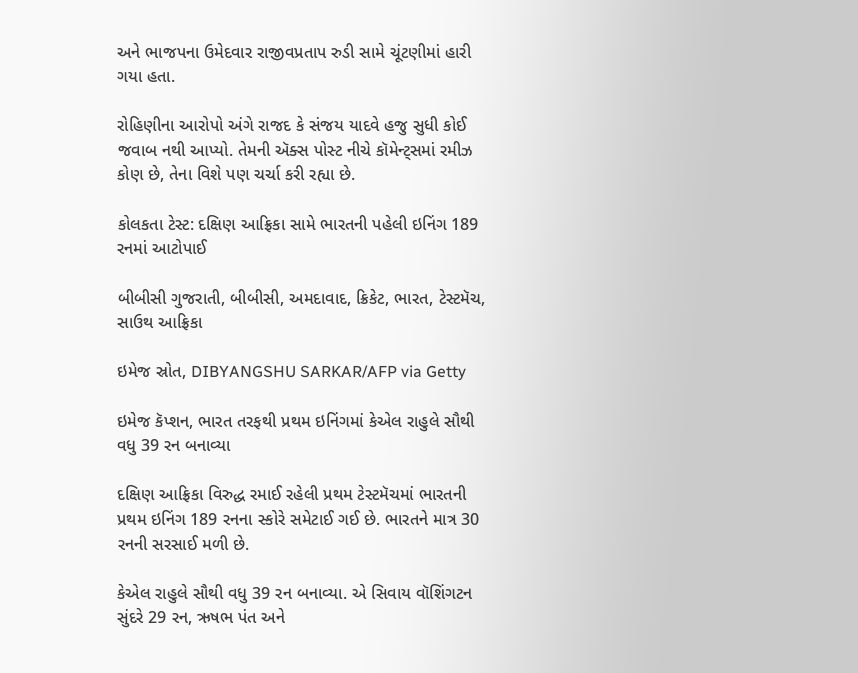અને ભાજપના ઉમેદવાર રાજીવપ્રતાપ રુડી સામે ચૂંટણીમાં હારી ગયા હતા.

રોહિણીના આરોપો અંગે રાજદ કે સંજય યાદવે હજુ સુધી કોઈ જવાબ નથી આપ્યો. તેમની ઍક્સ પોસ્ટ નીચે કૉમેન્ટ્સમાં રમીઝ કોણ છે, તેના વિશે પણ ચર્ચા કરી રહ્યા છે.

કોલકતા ટેસ્ટ: દક્ષિણ આફ્રિકા સામે ભારતની પહેલી ઇનિંગ 189 રનમાં આટોપાઈ

બીબીસી ગુજરાતી, બીબીસી, અમદાવાદ, ક્રિકેટ, ભારત, ટેસ્ટમૅચ, સાઉથ આફ્રિકા

ઇમેજ સ્રોત, DIBYANGSHU SARKAR/AFP via Getty

ઇમેજ કૅપ્શન, ભારત તરફથી પ્રથમ ઇનિંગમાં કેએલ રાહુલે સૌથી વધુ 39 રન બનાવ્યા

દક્ષિણ આફ્રિકા વિરુદ્ધ રમાઈ રહેલી પ્રથમ ટેસ્ટમૅચમાં ભારતની પ્રથમ ઇનિંગ 189 રનના સ્કોરે સમેટાઈ ગઈ છે. ભારતને માત્ર 30 રનની સરસાઈ મળી છે.

કેએલ રાહુલે સૌથી વધુ 39 રન બનાવ્યા. એ સિવાય વૉશિંગટન સુંદરે 29 રન, ઋષભ પંત અને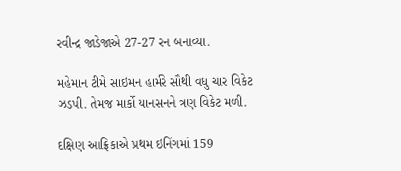રવીન્દ્ર જાડેજાએ 27-27 રન બનાવ્યા.

મહેમાન ટીમે સાઇમન હાર્મરે સૌથી વધુ ચાર વિકેટ ઝડપી. તેમજ માર્કો યાનસનને ત્રણ વિકેટ મળી.

દક્ષિણ આફ્રિકાએ પ્રથમ ઇનિંગમાં 159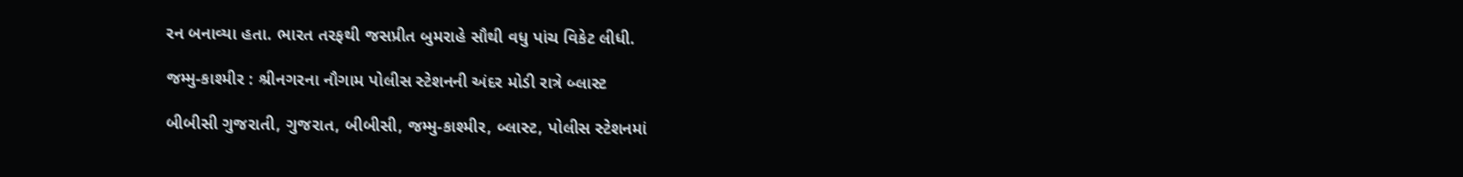રન બનાવ્યા હતા. ભારત તરફથી જસપ્રીત બુમરાહે સૌથી વધુ પાંચ વિકેટ લીધી.

જમ્મુ-કાશ્મીર : શ્રીનગરના નૌગામ પોલીસ સ્ટેશનની અંદર મોડી રાત્રે બ્લાસ્ટ

બીબીસી ગુજરાતી, ગુજરાત, બીબીસી, જમ્મુ-કાશ્મીર, બ્લાસ્ટ, પોલીસ સ્ટેશનમાં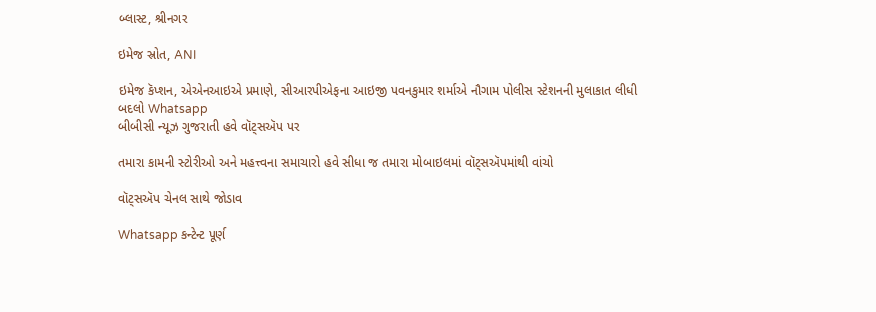બ્લાસ્ટ, શ્રીનગર

ઇમેજ સ્રોત, ANI

ઇમેજ કૅપ્શન, એએનઆઇએ પ્રમાણે, સીઆરપીએફના આઇજી પવનકુમાર શર્માએ નૌગામ પોલીસ સ્ટેશનની મુલાકાત લીધી
બદલો Whatsapp
બીબીસી ન્યૂઝ ગુજરાતી હવે વૉટ્સઍપ પર

તમારા કામની સ્ટોરીઓ અને મહત્ત્વના સમાચારો હવે સીધા જ તમારા મોબાઇલમાં વૉટ્સઍપમાંથી વાંચો

વૉટ્સઍપ ચેનલ સાથે જોડાવ

Whatsapp કન્ટેન્ટ પૂર્ણ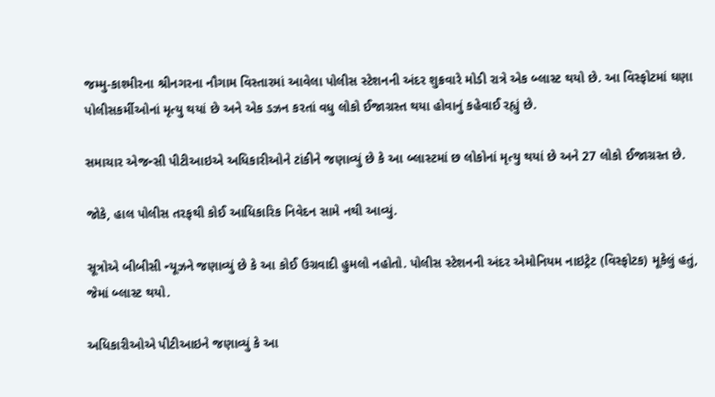જમ્મુ-કાશ્મીરના શ્રીનગરના નૌગામ વિસ્તારમાં આવેલા પોલીસ સ્ટેશનની અંદર શુક્રવારે મોડી રાત્રે એક બ્લાસ્ટ થયો છે. આ વિસ્ફોટમાં ઘણા પોલીસકર્મીઓનાં મૃત્યુ થયાં છે અને એક ડઝન કરતાં વધુ લોકો ઈજાગ્રસ્ત થયા હોવાનું કહેવાઈ રહ્યું છે.

સમાચાર એજન્સી પીટીઆઇએ અધિકારીઓને ટાંકીને જણાવ્યું છે કે આ બ્લાસ્ટમાં છ લોકોનાં મૃત્યુ થયાં છે અને 27 લોકો ઈજાગ્રસ્ત છે.

જોકે, હાલ પોલીસ તરફથી કોઈ આધિકારિક નિવેદન સામે નથી આવ્યું.

સૂત્રોએ બીબીસી ન્યૂઝને જણાવ્યું છે કે આ કોઈ ઉગ્રવાદી હુમલો નહોતો. પોલીસ સ્ટેશનની અંદર એમોનિયમ નાઇટ્રેટ (વિસ્ફોટક) મૂકેલું હતું, જેમાં બ્લાસ્ટ થયો.

અધિકારીઓએ પીટીઆઇને જણાવ્યું કે આ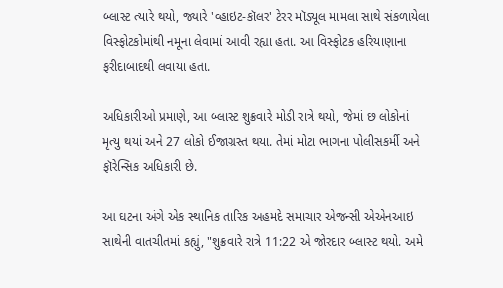બ્લાસ્ટ ત્યારે થયો, જ્યારે 'વ્હાઇટ-કૉલર' ટેરર મૉડ્યૂલ મામલા સાથે સંકળાયેલા વિસ્ફોટકોમાંથી નમૂના લેવામાં આવી રહ્યા હતા. આ વિસ્ફોટક હરિયાણાના ફરીદાબાદથી લવાયા હતા.

અધિકારીઓ પ્રમાણે, આ બ્લાસ્ટ શુક્રવારે મોડી રાત્રે થયો, જેમાં છ લોકોનાં મૃત્યુ થયાં અને 27 લોકો ઈજાગ્રસ્ત થયા. તેમાં મોટા ભાગના પોલીસકર્મી અને ફૉરેન્સિક અધિકારી છે.

આ ઘટના અંગે એક સ્થાનિક તારિક અહમદે સમાચાર એજન્સી એએનઆઇ સાથેની વાતચીતમાં કહ્યું, "શુક્રવારે રાત્રે 11:22 એ જોરદાર બ્લાસ્ટ થયો. અમે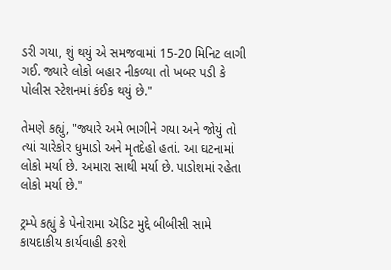ડરી ગયા, શું થયું એ સમજવામાં 15-20 મિનિટ લાગી ગઈ. જ્યારે લોકો બહાર નીકળ્યા તો ખબર પડી કે પોલીસ સ્ટેશનમાં કંઈક થયું છે."

તેમણે કહ્યું, "જ્યારે અમે ભાગીને ગયા અને જોયું તો ત્યાં ચારેકોર ધુમાડો અને મૃતદેહો હતાં. આ ઘટનામાં લોકો મર્યા છે. અમારા સાથી મર્યા છે. પાડોશમાં રહેતા લોકો મર્યા છે."

ટ્રમ્પે કહ્યું કે પેનોરામા ઍડિટ મુદ્દે બીબીસી સામે કાયદાકીય કાર્યવાહી કરશે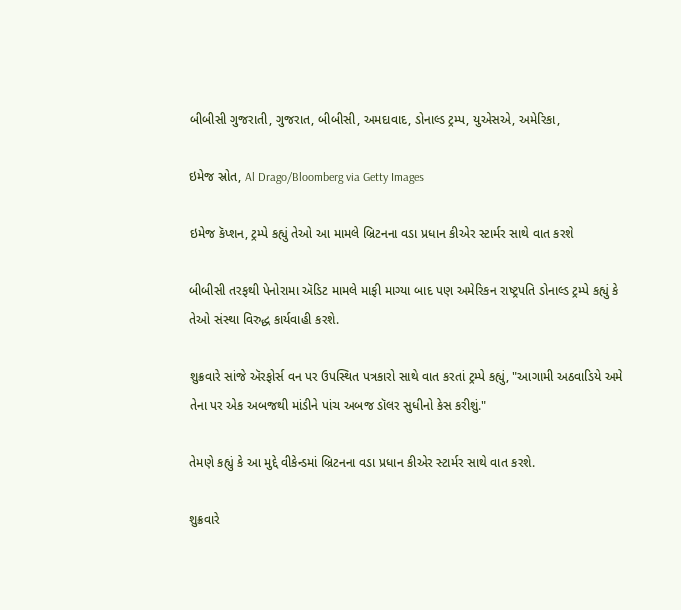બીબીસી ગુજરાતી, ગુજરાત, બીબીસી, અમદાવાદ, ડોનાલ્ડ ટ્રમ્પ, યુએસએ, અમેરિકા,

ઇમેજ સ્રોત, Al Drago/Bloomberg via Getty Images

ઇમેજ કૅપ્શન, ટ્રમ્પે કહ્યું તેઓ આ મામલે બ્રિટનના વડા પ્રધાન કીએર સ્ટાર્મર સાથે વાત કરશે

બીબીસી તરફથી પેનોરામા ઍડિટ મામલે માફી માગ્યા બાદ પણ અમેરિકન રાષ્ટ્રપતિ ડોનાલ્ડ ટ્રમ્પે કહ્યું કે તેઓ સંસ્થા વિરુદ્ધ કાર્યવાહી કરશે.

શુક્રવારે સાંજે ઍરફોર્સ વન પર ઉપસ્થિત પત્રકારો સાથે વાત કરતાં ટ્રમ્પે કહ્યું, "આગામી અઠવાડિયે અમે તેના પર એક અબજથી માંડીને પાંચ અબજ ડૉલર સુધીનો કેસ કરીશું."

તેમણે કહ્યું કે આ મુદ્દે વીકેન્ડમાં બ્રિટનના વડા પ્રધાન કીએર સ્ટાર્મર સાથે વાત કરશે.

શુક્રવારે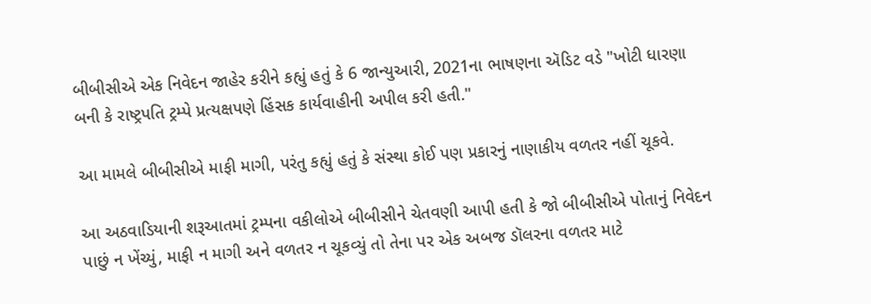બીબીસીએ એક નિવેદન જાહેર કરીને કહ્યું હતું કે 6 જાન્યુઆરી, 2021ના ભાષણના ઍડિટ વડે "ખોટી ધારણા બની કે રાષ્ટ્રપતિ ટ્રમ્પે પ્રત્યક્ષપણે હિંસક કાર્યવાહીની અપીલ કરી હતી."

આ મામલે બીબીસીએ માફી માગી, પરંતુ કહ્યું હતું કે સંસ્થા કોઈ પણ પ્રકારનું નાણાકીય વળતર નહીં ચૂકવે.

આ અઠવાડિયાની શરૂઆતમાં ટ્રમ્પના વકીલોએ બીબીસીને ચેતવણી આપી હતી કે જો બીબીસીએ પોતાનું નિવેદન પાછું ન ખેંચ્યું, માફી ન માગી અને વળતર ન ચૂકવ્યું તો તેના પર એક અબજ ડૉલરના વળતર માટે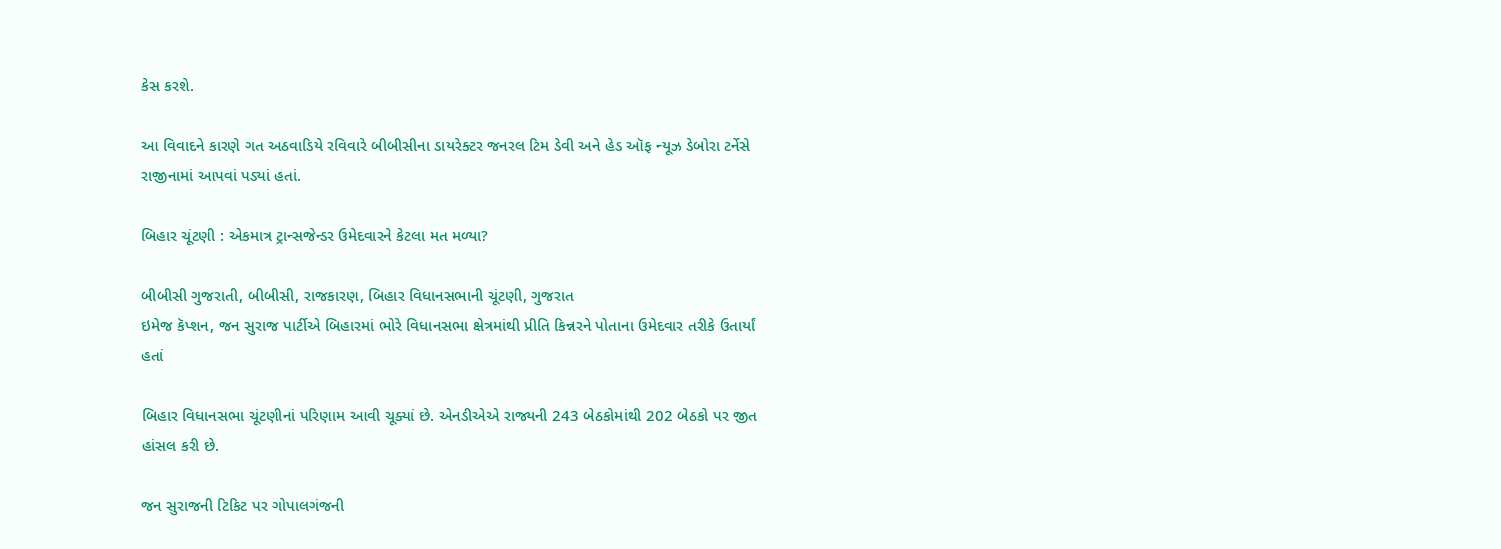કેસ કરશે.

આ વિવાદને કારણે ગત અઠવાડિયે રવિવારે બીબીસીના ડાયરેક્ટર જનરલ ટિમ ડેવી અને હેડ ઑફ ન્યૂઝ ડેબોરા ટર્નેસે રાજીનામાં આપવાં પડ્યાં હતાં.

બિહાર ચૂંટણી : એકમાત્ર ટ્રાન્સજેન્ડર ઉમેદવારને કેટલા મત મળ્યા?

બીબીસી ગુજરાતી, બીબીસી, રાજકારણ, બિહાર વિધાનસભાની ચૂંટણી, ગુજરાત
ઇમેજ કૅપ્શન, જન સુરાજ પાર્ટીએ બિહારમાં ભોરે વિધાનસભા ક્ષેત્રમાંથી પ્રીતિ કિન્નરને પોતાના ઉમેદવાર તરીકે ઉતાર્યાં હતાં

બિહાર વિધાનસભા ચૂંટણીનાં પરિણામ આવી ચૂક્યાં છે. એનડીએએ રાજ્યની 243 બેઠકોમાંથી 202 બેઠકો પર જીત હાંસલ કરી છે.

જન સુરાજની ટિકિટ પર ગોપાલગંજની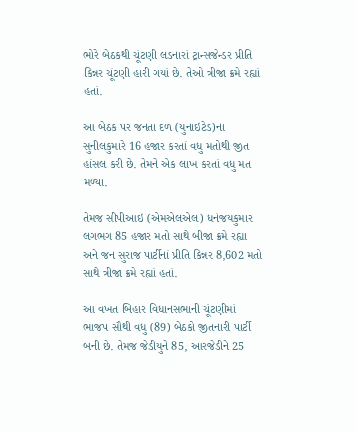ભોરે બેઠકથી ચૂંટણી લડનારાં ટ્રાન્સજેન્ડર પ્રીતિ કિન્નર ચૂંટણી હારી ગયાં છે. તેઓ ત્રીજા ક્રમે રહ્યાં હતાં.

આ બેઠક પર જનતા દળ (યુનાઇટેડ)ના સુનીલકુમારે 16 હજાર કરતાં વધુ મતોથી જીત હાંસલ કરી છે. તેમને એક લાખ કરતાં વધુ મત મળ્યા.

તેમજ સીપીઆઇ (એમએલએલ) ધનંજયકુમાર લગભગ 85 હજાર મતો સાથે બીજા ક્રમે રહ્યા અને જન સુરાજ પાર્ટીનાં પ્રીતિ કિન્નર 8,602 મતો સાથે ત્રીજા ક્રમે રહ્યાં હતાં.

આ વખત બિહાર વિધાનસભાની ચૂંટણીમાં ભાજપ સૌથી વધુ (89) બેઠકો જીતનારી પાર્ટી બની છે. તેમજ જેડીયુને 85, આરજેડીને 25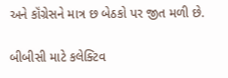અને કૉંગ્રેસને માત્ર છ બેઠકો પર જીત મળી છે.

બીબીસી માટે કલેક્ટિવ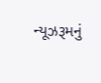ન્યૂઝરૂમનું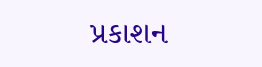પ્રકાશન